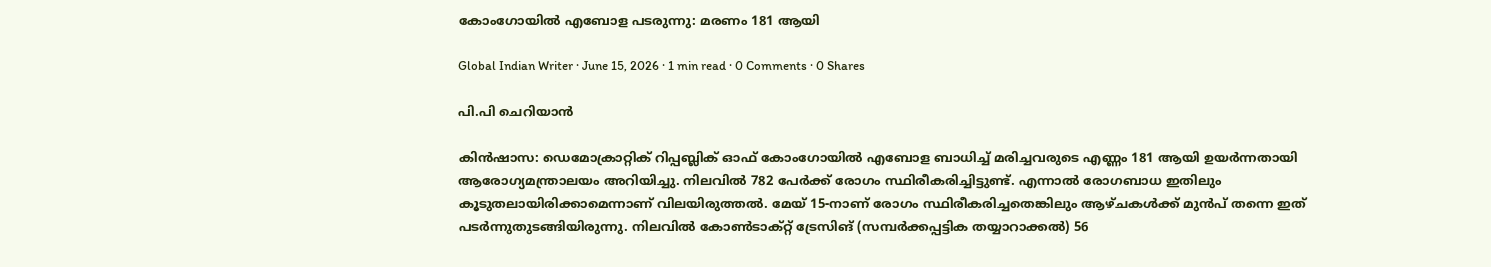കോംഗോയിൽ എബോള പടരുന്നു: മരണം 181 ആയി

Global Indian Writer · June 15, 2026 · 1 min read · 0 Comments · 0 Shares

പി.പി ചെറിയാൻ

കിൻഷാസ: ഡെമോക്രാറ്റിക് റിപ്പബ്ലിക് ഓഫ് കോംഗോയിൽ എബോള ബാധിച്ച് മരിച്ചവരുടെ എണ്ണം 181 ആയി ഉയർന്നതായി ആരോഗ്യമന്ത്രാലയം അറിയിച്ചു. നിലവിൽ 782 പേർക്ക് രോഗം സ്ഥിരീകരിച്ചിട്ടുണ്ട്. എന്നാൽ രോഗബാധ ഇതിലും കൂടുതലായിരിക്കാമെന്നാണ് വിലയിരുത്തൽ. മേയ് 15-നാണ് രോഗം സ്ഥിരീകരിച്ചതെങ്കിലും ആഴ്ചകൾക്ക് മുൻപ് തന്നെ ഇത് പടർന്നുതുടങ്ങിയിരുന്നു. നിലവിൽ കോൺടാക്റ്റ് ട്രേസിങ് (സമ്പർക്കപ്പട്ടിക തയ്യാറാക്കൽ) 56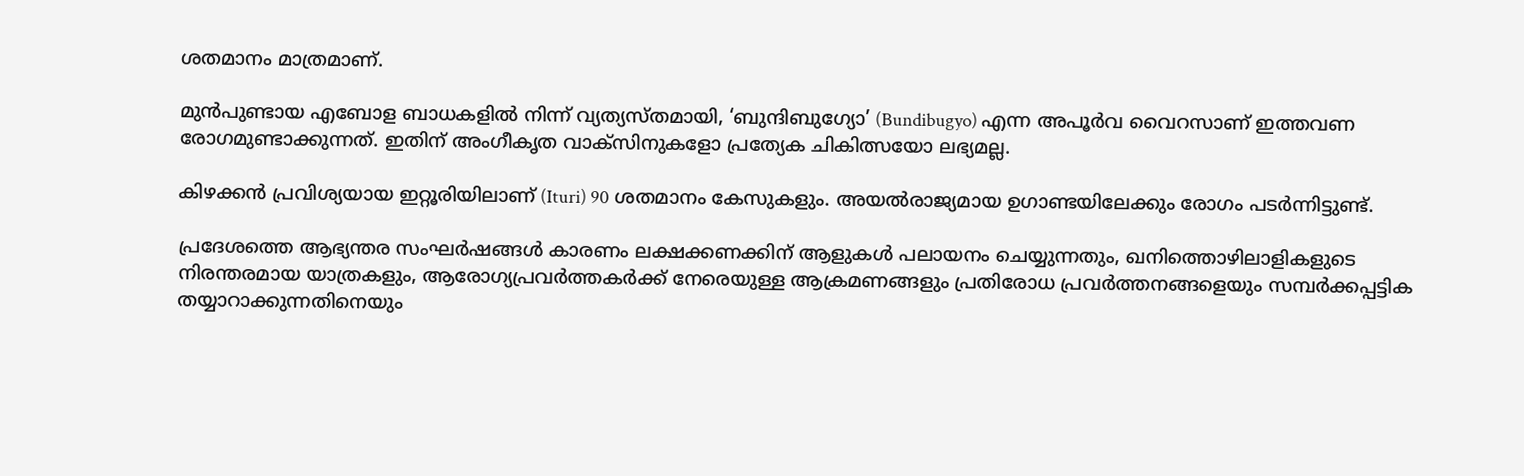ശതമാനം മാത്രമാണ്.

മുൻപുണ്ടായ എബോള ബാധകളിൽ നിന്ന് വ്യത്യസ്തമായി, ‘ബുന്ദിബുഗ്യോ’ (Bundibugyo) എന്ന അപൂർവ വൈറസാണ് ഇത്തവണ രോഗമുണ്ടാക്കുന്നത്. ഇതിന് അംഗീകൃത വാക്സിനുകളോ പ്രത്യേക ചികിത്സയോ ലഭ്യമല്ല.

കിഴക്കൻ പ്രവിശ്യയായ ഇറ്റൂരിയിലാണ് (Ituri) 90 ശതമാനം കേസുകളും. അയൽരാജ്യമായ ഉഗാണ്ടയിലേക്കും രോഗം പടർന്നിട്ടുണ്ട്.

പ്രദേശത്തെ ആഭ്യന്തര സംഘർഷങ്ങൾ കാരണം ലക്ഷക്കണക്കിന് ആളുകൾ പലായനം ചെയ്യുന്നതും, ഖനിത്തൊഴിലാളികളുടെ നിരന്തരമായ യാത്രകളും, ആരോഗ്യപ്രവർത്തകർക്ക് നേരെയുള്ള ആക്രമണങ്ങളും പ്രതിരോധ പ്രവർത്തനങ്ങളെയും സമ്പർക്കപ്പട്ടിക തയ്യാറാക്കുന്നതിനെയും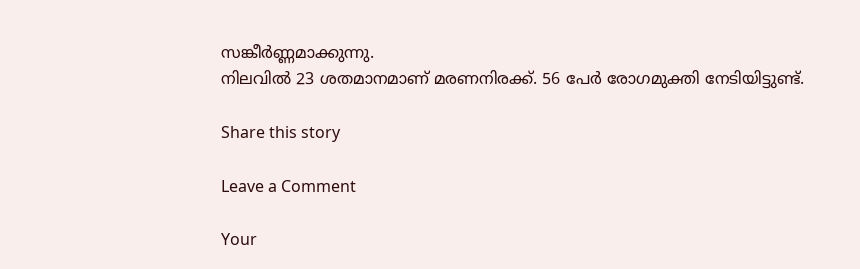സങ്കീർണ്ണമാക്കുന്നു.
നിലവിൽ 23 ശതമാനമാണ് മരണനിരക്ക്. 56 പേർ രോഗമുക്തി നേടിയിട്ടുണ്ട്.

Share this story

Leave a Comment

Your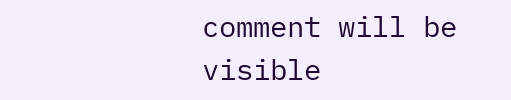comment will be visible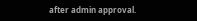after admin approval.